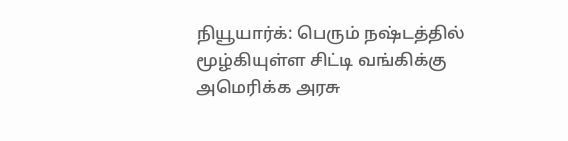நியூயார்க்: பெரும் நஷ்டத்தில் மூழ்கியுள்ள சிட்டி வங்கிக்கு அமெரிக்க அரசு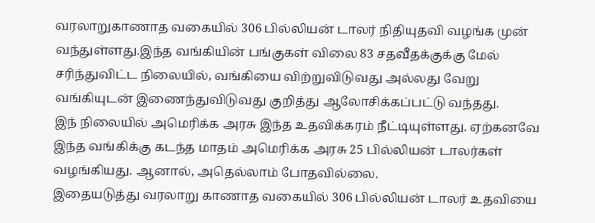வரலாறுகாணாத வகையில் 306 பில்லியன் டாலர் நிதியுதவி வழங்க முன் வந்துள்ளது.இந்த வங்கியின் பங்குகள் விலை 83 சதவீதக்குக்கு மேல் சரிந்துவிட்ட நிலையில், வங்கியை விற்றுவிடுவது அல்லது வேறு வங்கியுடன் இணைந்துவிடுவது குறித்து ஆலோசிக்கப்பட்டு வந்தது.
இந் நிலையில் அமெரிக்க அரசு இந்த உதவிக்கரம் நீட்டியுள்ளது. ஏற்கனவே இந்த வங்கிக்கு கடந்த மாதம் அமெரிக்க அரசு 25 பில்லியன் டாலர்கள் வழங்கியது. ஆனால், அதெல்லாம் போதவில்லை.
இதையடுத்து வரலாறு காணாத வகையில் 306 பில்லியன் டாலர் உதவியை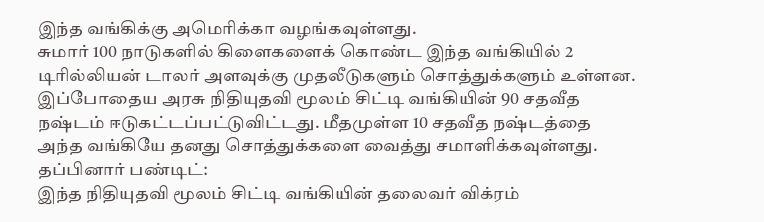இந்த வங்கிக்கு அமெரிக்கா வழங்கவுள்ளது.
சுமார் 100 நாடுகளில் கிளைகளைக் கொண்ட இந்த வங்கியில் 2 டிரில்லியன் டாலர் அளவுக்கு முதலீடுகளும் சொத்துக்களும் உள்ளன.
இப்போதைய அரசு நிதியுதவி மூலம் சிட்டி வங்கியின் 90 சதவீத நஷ்டம் ஈடுகட்டப்பட்டுவிட்டது. மீதமுள்ள 10 சதவீத நஷ்டத்தை அந்த வங்கியே தனது சொத்துக்களை வைத்து சமாளிக்கவுள்ளது.
தப்பினார் பண்டிட்:
இந்த நிதியுதவி மூலம் சிட்டி வங்கியின் தலைவர் விக்ரம்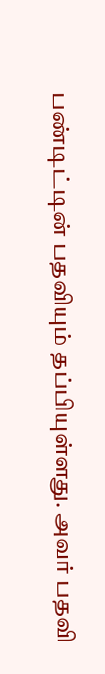பண்டிட்டின் பதவியும் தப்பியுள்ளது. அவர் பதவி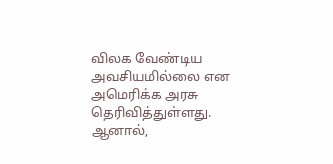விலக வேண்டிய அவசியமில்லை என அமெரிக்க அரசு தெரிவித்துள்ளது. ஆனால்,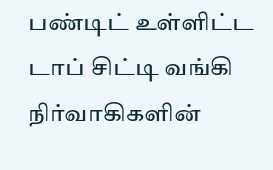பண்டிட் உள்ளிட்ட டாப் சிட்டி வங்கி நிர்வாகிகளின்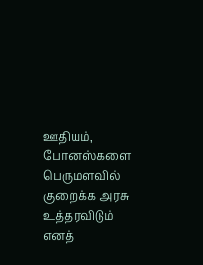ஊதியம், போனஸ்களை பெருமளவில் குறைக்க அரசு உத்தரவிடும் எனத்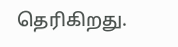தெரிகிறது.